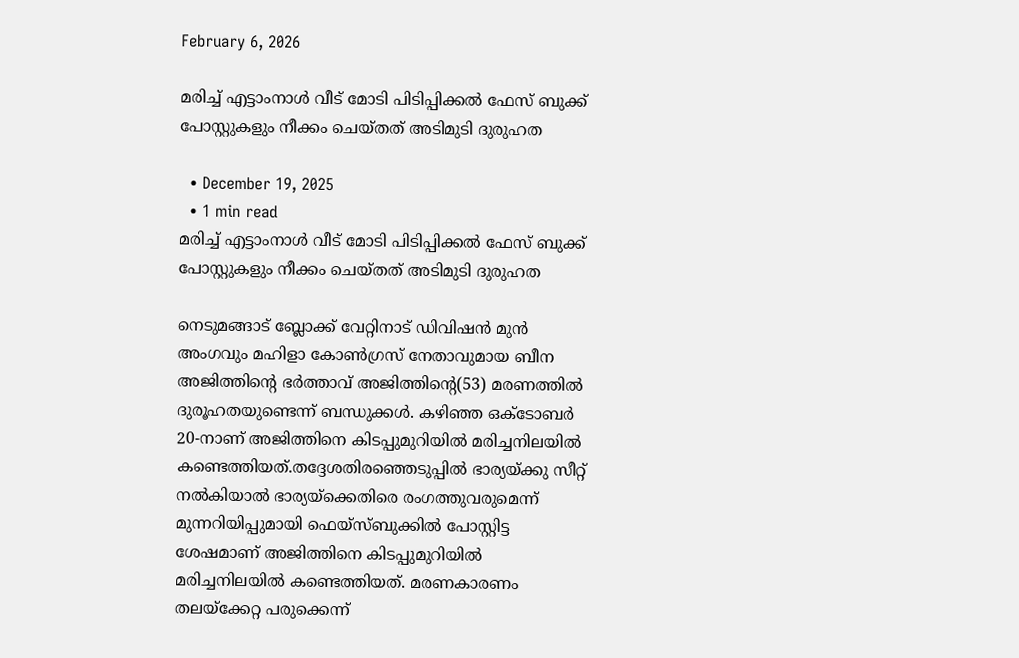February 6, 2026

മരിച്ച് എട്ടാംനാള്‍ വീട് മോടി പിടിപ്പിക്കല്‍ ഫേസ് ബുക്ക് പോസ്റ്റുകളും നീക്കം ചെയ്തത് അടിമുടി ദുരുഹത

  • December 19, 2025
  • 1 min read
മരിച്ച് എട്ടാംനാള്‍ വീട് മോടി പിടിപ്പിക്കല്‍ ഫേസ് ബുക്ക് പോസ്റ്റുകളും നീക്കം ചെയ്തത് അടിമുടി ദുരുഹത

നെടുമങ്ങാട് ബ്ലോക്ക് വേറ്റിനാട് ഡിവിഷന്‍ മുന്‍ അംഗവും മഹിളാ കോണ്‍ഗ്രസ് നേതാവുമായ ബീന അജിത്തിന്റെ ഭര്‍ത്താവ് അജിത്തിന്റെ(53) മരണത്തില്‍ ദുരൂഹതയുണ്ടെന്ന് ബന്ധുക്കള്‍. കഴിഞ്ഞ ഒക്ടോബര്‍ 20-നാണ് അജിത്തിനെ കിടപ്പുമുറിയില്‍ മരിച്ചനിലയില്‍ കണ്ടെത്തിയത്.തദ്ദേശതിരഞ്ഞെടുപ്പില്‍ ഭാര്യയ്ക്കു സീറ്റ് നല്‍കിയാല്‍ ഭാര്യയ്‌ക്കെതിരെ രംഗത്തുവരുമെന്ന് മുന്നറിയിപ്പുമായി ഫെയ്‌സ്ബുക്കില്‍ പോസ്റ്റിട്ട ശേഷമാണ് അജിത്തിനെ കിടപ്പുമുറിയില്‍ മരിച്ചനിലയില്‍ കണ്ടെത്തിയത്. മരണകാരണം തലയ്ക്കേറ്റ പരുക്കെന്ന്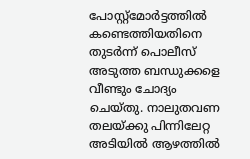പോസ്റ്റ്മോര്‍ട്ടത്തില്‍ കണ്ടെത്തിയതിനെ തുടര്‍ന്ന് പൊലീസ് അടുത്ത ബന്ധുക്കളെ വീണ്ടും ചോദ്യം ചെയ്തു. നാലുതവണ തലയ്ക്കു പിന്നിലേറ്റ അടിയില്‍ ആഴത്തില്‍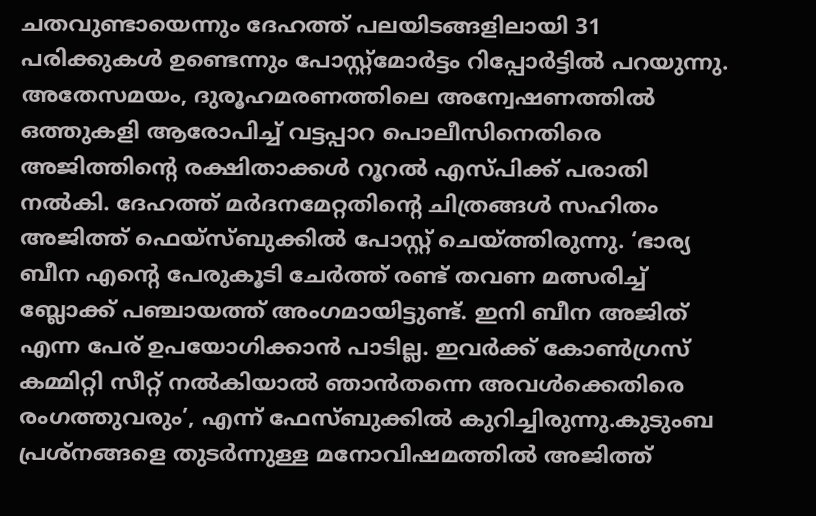ചതവുണ്ടായെന്നും ദേഹത്ത് പലയിടങ്ങളിലായി 31 പരിക്കുകള്‍ ഉണ്ടെന്നും പോസ്റ്റ്‌മോര്‍ട്ടം റിപ്പോര്‍ട്ടില്‍ പറയുന്നു. അതേസമയം, ദുരൂഹമരണത്തിലെ അന്വേഷണത്തില്‍ ഒത്തുകളി ആരോപിച്ച് വട്ടപ്പാറ പൊലീസിനെതിരെ അജിത്തിന്റെ രക്ഷിതാക്കള്‍ റൂറല്‍ എസ്പിക്ക് പരാതി നല്‍കി. ദേഹത്ത് മര്‍ദനമേറ്റതിന്റെ ചിത്രങ്ങള്‍ സഹിതം അജിത്ത് ഫെയ്‌സ്ബുക്കില്‍ പോസ്റ്റ് ചെയ്ത്തിരുന്നു. ‘ഭാര്യ ബീന എന്റെ പേരുകൂടി ചേര്‍ത്ത് രണ്ട് തവണ മത്സരിച്ച് ബ്ലോക്ക് പഞ്ചായത്ത് അംഗമായിട്ടുണ്ട്. ഇനി ബീന അജിത് എന്ന പേര് ഉപയോഗിക്കാന്‍ പാടില്ല. ഇവര്‍ക്ക് കോണ്‍ഗ്രസ് കമ്മിറ്റി സീറ്റ് നല്‍കിയാല്‍ ഞാന്‍തന്നെ അവള്‍ക്കെതിരെ രംഗത്തുവരും’, എന്ന് ഫേസ്ബുക്കില്‍ കുറിച്ചിരുന്നു.കുടുംബ പ്രശ്നങ്ങളെ തുടര്‍ന്നുള്ള മനോവിഷമത്തില്‍ അജിത്ത്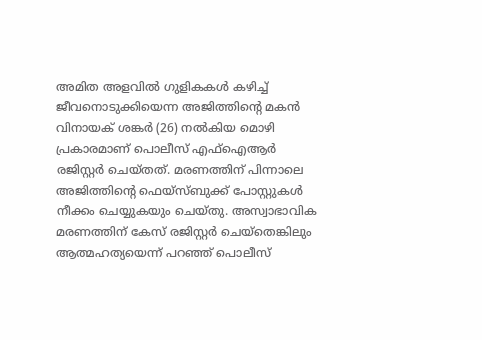അമിത അളവില്‍ ഗുളികകള്‍ കഴിച്ച് ജീവനൊടുക്കിയെന്ന അജിത്തിന്റെ മകന്‍ വിനായക് ശങ്കര്‍ (26) നല്‍കിയ മൊഴി പ്രകാരമാണ് പൊലീസ് എഫ്‌ഐആര്‍ രജിസ്റ്റര്‍ ചെയ്തത്. മരണത്തിന് പിന്നാലെ അജിത്തിന്റെ ഫെയ്സ്ബുക്ക് പോസ്റ്റുകള്‍ നീക്കം ചെയ്യുകയും ചെയ്തു. അസ്വാഭാവിക മരണത്തിന് കേസ് രജിസ്റ്റര്‍ ചെയ്‌തെങ്കിലും ആത്മഹത്യയെന്ന് പറഞ്ഞ് പൊലീസ്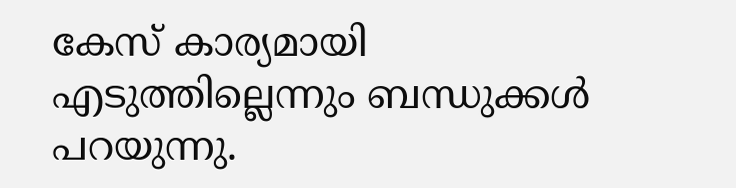കേസ് കാര്യമായി എടുത്തില്ലെന്നും ബന്ധുക്കള്‍ പറയുന്നു.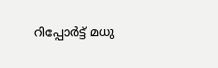റിപ്പോർട്ട്‌ മധു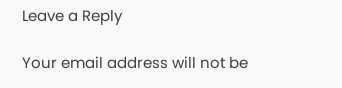Leave a Reply

Your email address will not be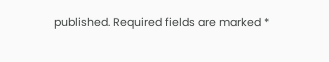published. Required fields are marked *